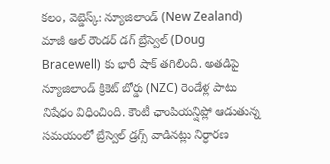కలం, వెబ్డెస్క్: న్యూజిలాండ్ (New Zealand) మాజీ ఆల్ రౌండర్ డగ్ బ్రేస్వెల్ (Doug Bracewell) కు భారీ షాక్ తగిలింది. అతడిపై న్యూజిలాండ్ క్రికెట్ బోర్డు (NZC) రెండేళ్ల పాటు నిషేధం విధించింది. కౌంటీ ఛాంపియన్షిప్లో ఆడుతున్న సమయంలో బ్రేస్వెల్ డ్రగ్స్ వాడినట్లు నిర్ధారణ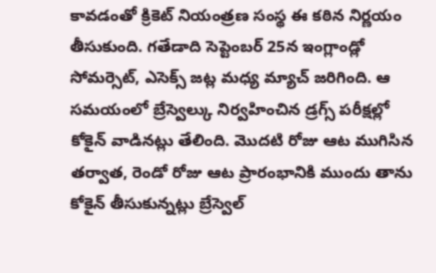కావడంతో క్రికెట్ నియంత్రణ సంస్థ ఈ కఠిన నిర్ణయం తీసుకుంది. గతేడాది సెప్టెంబర్ 25న ఇంగ్లాండ్లో సోమర్సెట్, ఎసెక్స్ జట్ల మధ్య మ్యాచ్ జరిగింది. ఆ సమయంలో బ్రేస్వెల్కు నిర్వహించిన డ్రగ్స్ పరీక్షల్లో కోకైన్ వాడినట్లు తేలింది. మొదటి రోజు ఆట ముగిసిన తర్వాత, రెండో రోజు ఆట ప్రారంభానికి ముందు తాను కోకైన్ తీసుకున్నట్లు బ్రేస్వెల్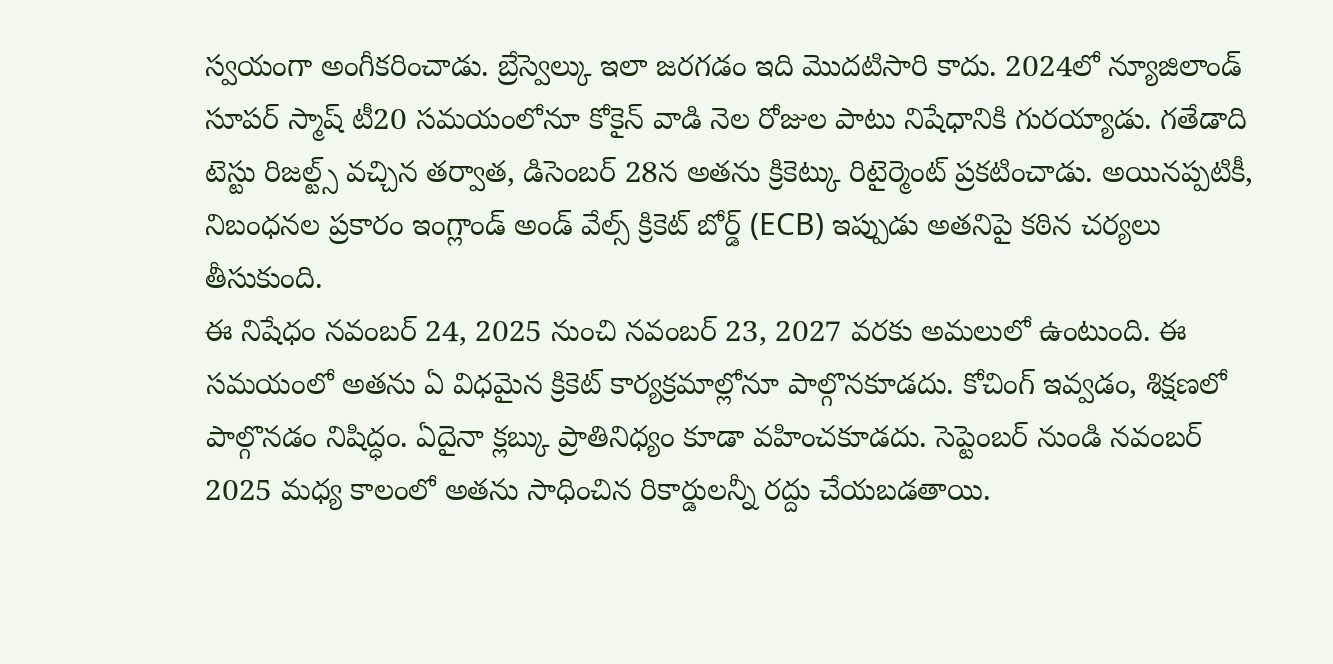స్వయంగా అంగీకరించాడు. బ్రేస్వెల్కు ఇలా జరగడం ఇది మొదటిసారి కాదు. 2024లో న్యూజిలాండ్ సూపర్ స్మాష్ టీ20 సమయంలోనూ కోకైన్ వాడి నెల రోజుల పాటు నిషేధానికి గురయ్యాడు. గతేడాది టెస్టు రిజల్ట్స్ వచ్చిన తర్వాత, డిసెంబర్ 28న అతను క్రికెట్కు రిటైర్మెంట్ ప్రకటించాడు. అయినప్పటికీ, నిబంధనల ప్రకారం ఇంగ్లాండ్ అండ్ వేల్స్ క్రికెట్ బోర్డ్ (ECB) ఇప్పుడు అతనిపై కఠిన చర్యలు తీసుకుంది.
ఈ నిషేధం నవంబర్ 24, 2025 నుంచి నవంబర్ 23, 2027 వరకు అమలులో ఉంటుంది. ఈ సమయంలో అతను ఏ విధమైన క్రికెట్ కార్యక్రమాల్లోనూ పాల్గొనకూడదు. కోచింగ్ ఇవ్వడం, శిక్షణలో పాల్గొనడం నిషిద్ధం. ఏదైనా క్లబ్కు ప్రాతినిధ్యం కూడా వహించకూడదు. సెప్టెంబర్ నుండి నవంబర్ 2025 మధ్య కాలంలో అతను సాధించిన రికార్డులన్నీ రద్దు చేయబడతాయి.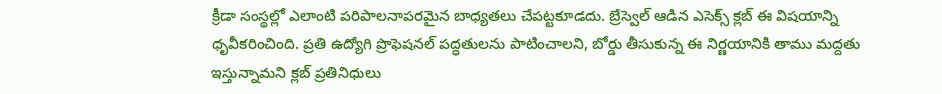క్రీడా సంస్థల్లో ఎలాంటి పరిపాలనాపరమైన బాధ్యతలు చేపట్టకూడదు. బ్రేస్వెల్ ఆడిన ఎసెక్స్ క్లబ్ ఈ విషయాన్ని ధృవీకరించింది. ప్రతి ఉద్యోగి ప్రొఫెషనల్ పద్ధతులను పాటించాలని, బోర్డు తీసుకున్న ఈ నిర్ణయానికి తాము మద్దతు ఇస్తున్నామని క్లబ్ ప్రతినిధులు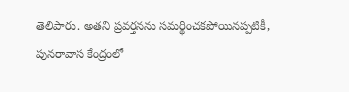తెలిపారు. అతని ప్రవర్తనను సమర్థించకపోయినప్పటికీ, పునరావాస కేంద్రంలో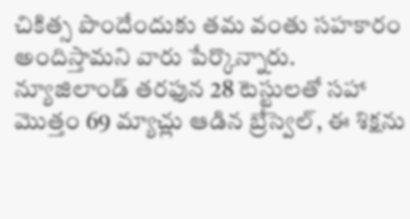చికిత్స పొందేందుకు తమ వంతు సహకారం అందిస్తామని వారు పేర్కొన్నారు. న్యూజిలాండ్ తరఫున 28 టెస్టులతో సహా మొత్తం 69 మ్యాచ్లు ఆడిన బ్రేస్వెల్, ఈ శిక్షను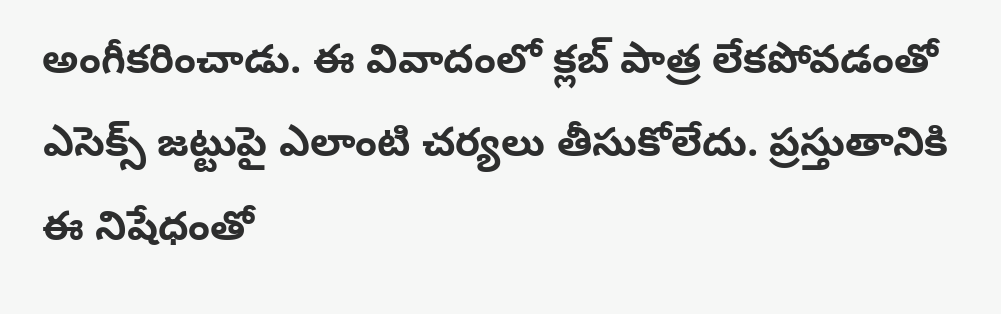అంగీకరించాడు. ఈ వివాదంలో క్లబ్ పాత్ర లేకపోవడంతో ఎసెక్స్ జట్టుపై ఎలాంటి చర్యలు తీసుకోలేదు. ప్రస్తుతానికి ఈ నిషేధంతో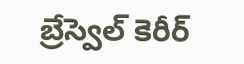బ్రేస్వెల్ కెరీర్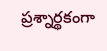ప్రశ్నార్థకంగా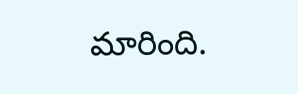మారింది.